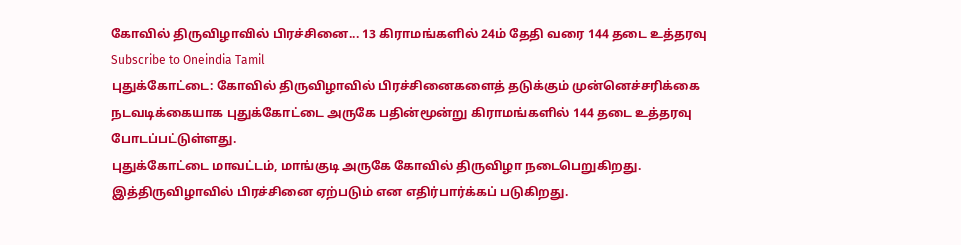கோவில் திருவிழாவில் பிரச்சினை... 13 கிராமங்களில் 24ம் தேதி வரை 144 தடை உத்தரவு
Subscribe to Oneindia Tamil
புதுக்கோட்டை: கோவில் திருவிழாவில் பிரச்சினைகளைத் தடுக்கும் முன்னெச்சரிக்கை நடவடிக்கையாக புதுக்கோட்டை அருகே பதின்மூன்று கிராமங்களில் 144 தடை உத்தரவு போடப்பட்டுள்ளது.
புதுக்கோட்டை மாவட்டம், மாங்குடி அருகே கோவில் திருவிழா நடைபெறுகிறது. இத்திருவிழாவில் பிரச்சினை ஏற்படும் என எதிர்பார்க்கப் படுகிறது.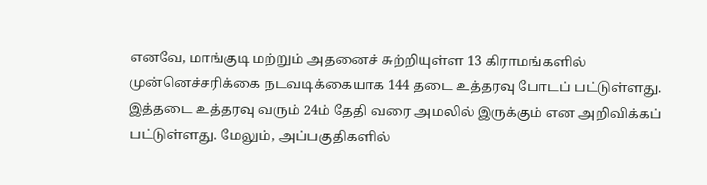எனவே, மாங்குடி மற்றும் அதனைச் சுற்றியுள்ள 13 கிராமங்களில் முன்னெச்சரிக்கை நடவடிக்கையாக 144 தடை உத்தரவு போடப் பட்டுள்ளது.
இத்தடை உத்தரவு வரும் 24ம் தேதி வரை அமலில் இருக்கும் என அறிவிக்கப் பட்டுள்ளது. மேலும், அப்பகுதிகளில்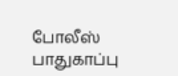போலீஸ் பாதுகாப்பு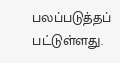பலப்படுத்தப் பட்டுள்ளது.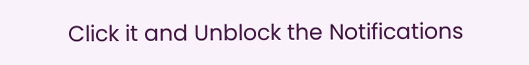Click it and Unblock the Notifications